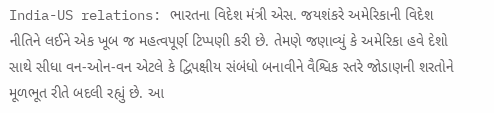India-US relations: ભારતના વિદેશ મંત્રી એસ. જયશંકરે અમેરિકાની વિદેશ નીતિને લઈને એક ખૂબ જ મહત્વપૂર્ણ ટિપ્પણી કરી છે. તેમણે જણાવ્યું કે અમેરિકા હવે દેશો સાથે સીધા વન-ઓન-વન એટલે કે દ્વિપક્ષીય સંબંધો બનાવીને વૈશ્વિક સ્તરે જોડાણની શરતોને મૂળભૂત રીતે બદલી રહ્યું છે. આ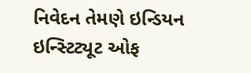નિવેદન તેમણે ઇન્ડિયન ઇન્સ્ટિટ્યૂટ ઓફ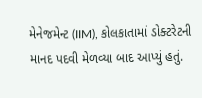મેનેજમેન્ટ (IIM), કોલકાતામાં ડોક્ટરેટની માનદ પદવી મેળવ્યા બાદ આપ્યું હતું.